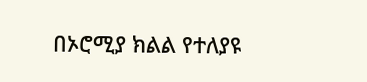በኦሮሚያ ክልል የተለያዩ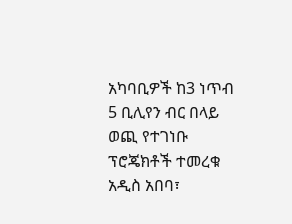አካባቢዎች ከ3 ነጥብ 5 ቢሊየን ብር በላይ ወጪ የተገነቡ ፕሮጄክቶች ተመረቁ
አዲስ አበባ፣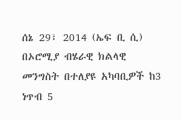ሰኔ 29፣ 2014 (ኤፍ ቢ ሲ) በኦሮሚያ ብሄራዊ ክልላዊ መንግስት በተለያዩ አካባቢዎች ከ3 ነጥብ 5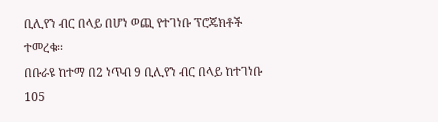ቢሊየን ብር በላይ በሆነ ወጪ የተገነቡ ፕሮጄክቶች ተመረቁ፡፡
በቡራዩ ከተማ በ2 ነጥብ 9 ቢሊየን ብር በላይ ከተገነቡ 105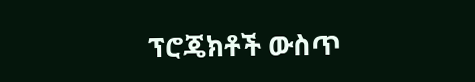ፕሮጄክቶች ውስጥ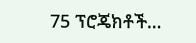75 ፕሮጄክቶች…